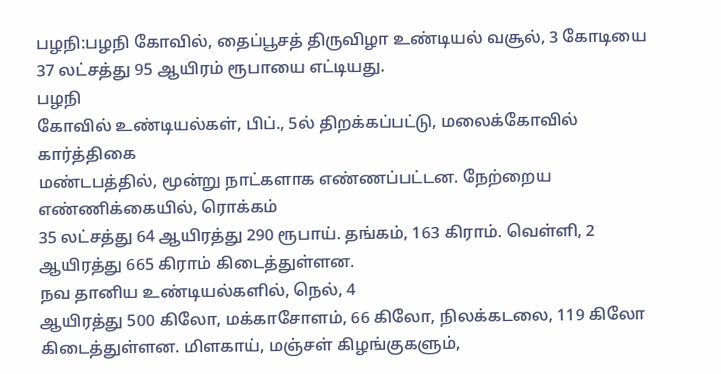பழநி:பழநி கோவில், தைப்பூசத் திருவிழா உண்டியல் வசூல், 3 கோடியை 37 லட்சத்து 95 ஆயிரம் ரூபாயை எட்டியது.
பழநி
கோவில் உண்டியல்கள், பிப்., 5ல் திறக்கப்பட்டு, மலைக்கோவில் கார்த்திகை
மண்டபத்தில், மூன்று நாட்களாக எண்ணப்பட்டன. நேற்றைய எண்ணிக்கையில், ரொக்கம்
35 லட்சத்து 64 ஆயிரத்து 290 ரூபாய். தங்கம், 163 கிராம். வெள்ளி, 2
ஆயிரத்து 665 கிராம் கிடைத்துள்ளன.
நவ தானிய உண்டியல்களில், நெல், 4
ஆயிரத்து 500 கிலோ, மக்காசோளம், 66 கிலோ, நிலக்கடலை, 119 கிலோ
கிடைத்துள்ளன. மிளகாய், மஞ்சள் கிழங்குகளும்,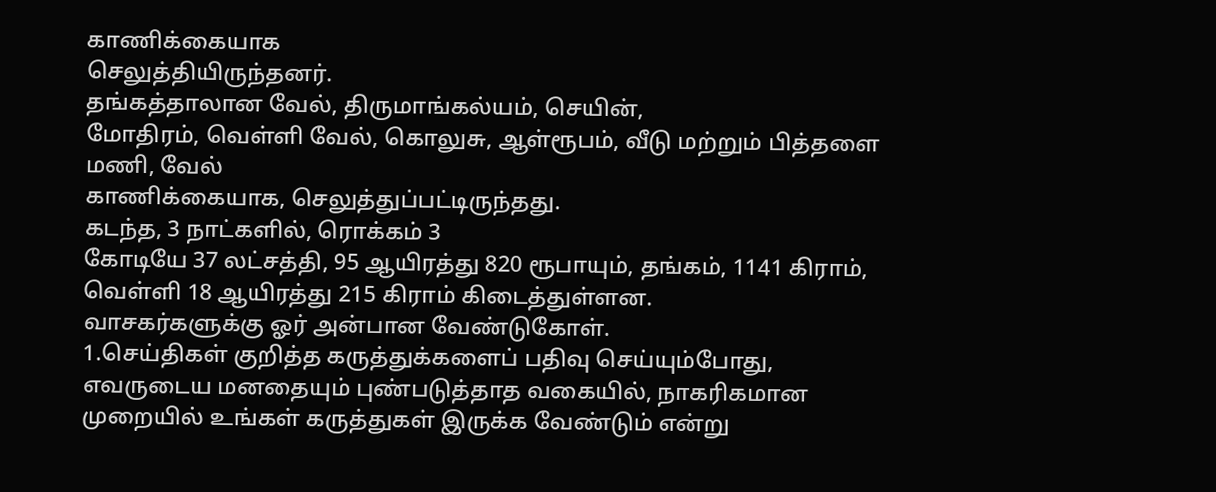காணிக்கையாக
செலுத்தியிருந்தனர்.
தங்கத்தாலான வேல், திருமாங்கல்யம், செயின்,
மோதிரம், வெள்ளி வேல், கொலுசு, ஆள்ரூபம், வீடு மற்றும் பித்தளை மணி, வேல்
காணிக்கையாக, செலுத்துப்பட்டிருந்தது.
கடந்த, 3 நாட்களில், ரொக்கம் 3
கோடியே 37 லட்சத்தி, 95 ஆயிரத்து 820 ரூபாயும், தங்கம், 1141 கிராம்,
வெள்ளி 18 ஆயிரத்து 215 கிராம் கிடைத்துள்ளன.
வாசகர்களுக்கு ஓர் அன்பான வேண்டுகோள்.
1.செய்திகள் குறித்த கருத்துக்களைப் பதிவு செய்யும்போது, எவருடைய மனதையும் புண்படுத்தாத வகையில், நாகரிகமான முறையில் உங்கள் கருத்துகள் இருக்க வேண்டும் என்று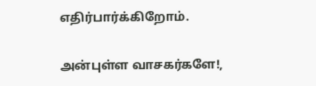எதிர்பார்க்கிறோம்.

அன்புள்ள வாசகர்களே!,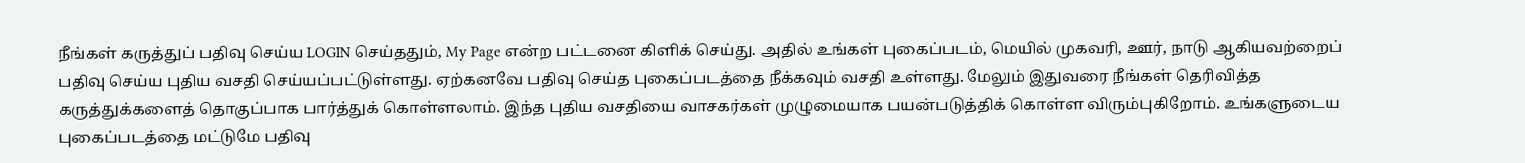நீங்கள் கருத்துப் பதிவு செய்ய LOGIN செய்ததும், My Page என்ற பட்டனை கிளிக் செய்து. அதில் உங்கள் புகைப்படம், மெயில் முகவரி, ஊர், நாடு ஆகியவற்றைப் பதிவு செய்ய புதிய வசதி செய்யப்பட்டுள்ளது. ஏற்கனவே பதிவு செய்த புகைப்படத்தை நீக்கவும் வசதி உள்ளது. மேலும் இதுவரை நீங்கள் தெரிவித்த கருத்துக்களைத் தொகுப்பாக பார்த்துக் கொள்ளலாம். இந்த புதிய வசதியை வாசகர்கள் முழுமையாக பயன்படுத்திக் கொள்ள விரும்புகிறோம். உங்களுடைய புகைப்படத்தை மட்டுமே பதிவு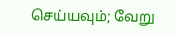செய்யவும்; வேறு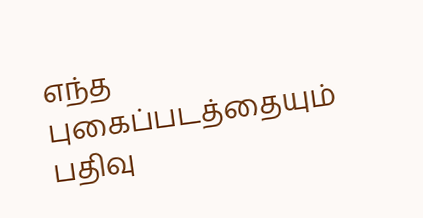எந்த புகைப்படத்தையும் பதிவு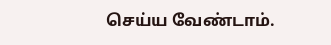செய்ய வேண்டாம்.